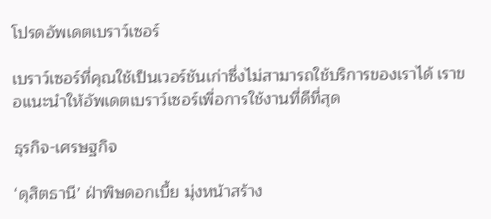โปรดอัพเดตเบราว์เซอร์

เบราว์เซอร์ที่คุณใช้เป็นเวอร์ชันเก่าซึ่งไม่สามารถใช้บริการของเราได้ เราขอแนะนำให้อัพเดตเบราว์เซอร์เพื่อการใช้งานที่ดีที่สุด

ธุรกิจ-เศรษฐกิจ

‘ดุสิตธานี’ ฝ่าพิษดอกเบี้ย มุ่งหน้าสร้าง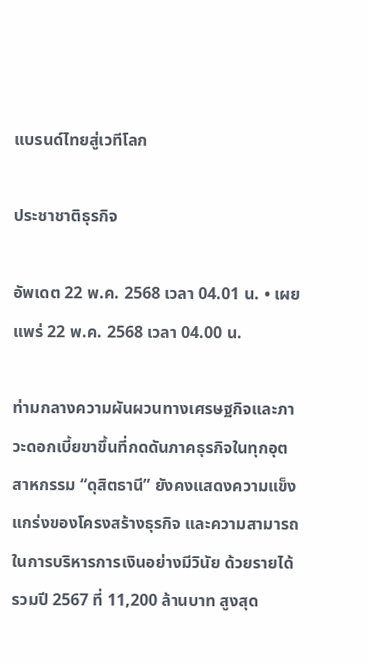แบรนด์ไทยสู่เวทีโลก

ประชาชาติธุรกิจ

อัพเดต 22 พ.ค. 2568 เวลา 04.01 น. • เผยแพร่ 22 พ.ค. 2568 เวลา 04.00 น.

ท่ามกลางความผันผวนทางเศรษฐกิจและภาวะดอกเบี้ยขาขึ้นที่กดดันภาคธุรกิจในทุกอุตสาหกรรม “ดุสิตธานี” ยังคงแสดงความแข็งแกร่งของโครงสร้างธุรกิจ และความสามารถในการบริหารการเงินอย่างมีวินัย ด้วยรายได้รวมปี 2567 ที่ 11,200 ล้านบาท สูงสุด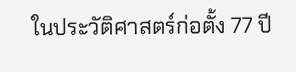ในประวัติศาสตร์ก่อตั้ง 77 ปี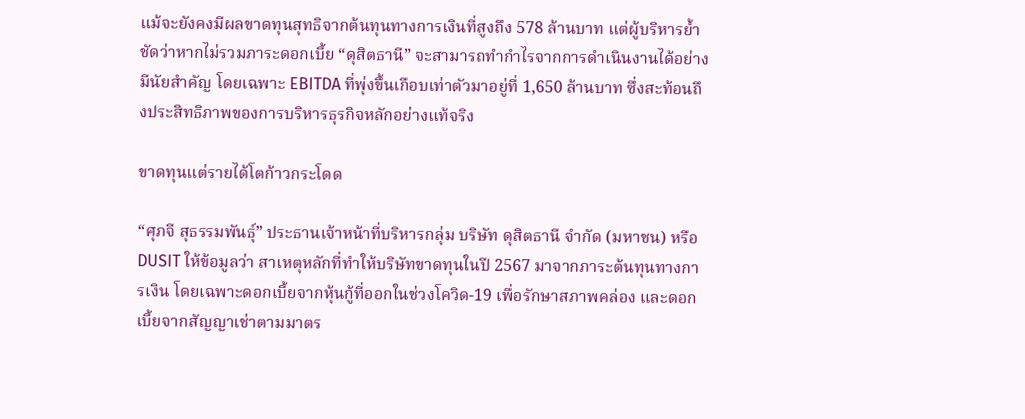แม้จะยังคงมีผลขาดทุนสุทธิจากต้นทุนทางการเงินที่สูงถึง 578 ล้านบาท แต่ผู้บริหารย้ำชัดว่าหากไม่รวมภาระดอกเบี้ย “ดุสิตธานี” จะสามารถทำกำไรจากการดำเนินงานได้อย่างมีนัยสำคัญ โดยเฉพาะ EBITDA ที่พุ่งขึ้นเกือบเท่าตัวมาอยู่ที่ 1,650 ล้านบาท ซึ่งสะท้อนถึงประสิทธิภาพของการบริหารธุรกิจหลักอย่างแท้จริง

ขาดทุนแต่รายได้โตก้าวกระโดด

“ศุภจี สุธรรมพันธุ์” ประธานเจ้าหน้าที่บริหารกลุ่ม บริษัท ดุสิตธานี จำกัด (มหาชน) หรือ DUSIT ให้ข้อมูลว่า สาเหตุหลักที่ทำให้บริษัทขาดทุนในปี 2567 มาจากภาระต้นทุนทางการเงิน โดยเฉพาะดอกเบี้ยจากหุ้นกู้ที่ออกในช่วงโควิด-19 เพื่อรักษาสภาพคล่อง และดอกเบี้ยจากสัญญาเช่าตามมาตร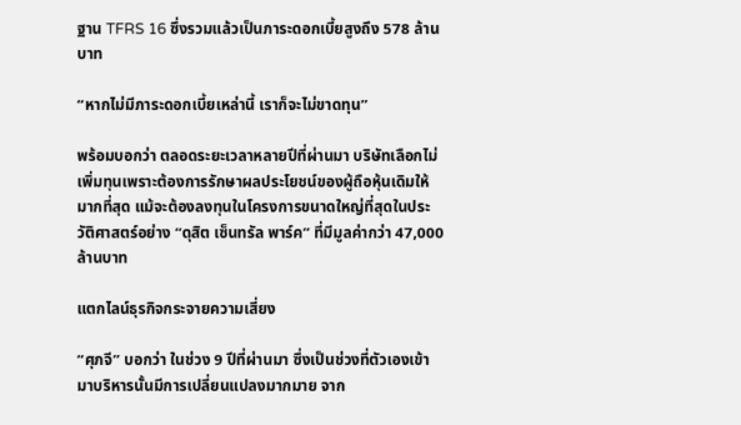ฐาน TFRS 16 ซึ่งรวมแล้วเป็นภาระดอกเบี้ยสูงถึง 578 ล้านบาท

“หากไม่มีภาระดอกเบี้ยเหล่านี้ เราก็จะไม่ขาดทุน”

พร้อมบอกว่า ตลอดระยะเวลาหลายปีที่ผ่านมา บริษัทเลือกไม่เพิ่มทุนเพราะต้องการรักษาผลประโยชน์ของผู้ถือหุ้นเดิมให้มากที่สุด แม้จะต้องลงทุนในโครงการขนาดใหญ่ที่สุดในประวัติศาสตร์อย่าง “ดุสิต เซ็นทรัล พาร์ค” ที่มีมูลค่ากว่า 47,000 ล้านบาท

แตกไลน์ธุรกิจกระจายความเสี่ยง

“ศุภจี” บอกว่า ในช่วง 9 ปีที่ผ่านมา ซึ่งเป็นช่วงที่ตัวเองเข้ามาบริหารนั้นมีการเปลี่ยนแปลงมากมาย จาก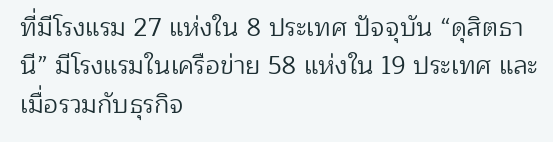ที่มีโรงแรม 27 แห่งใน 8 ประเทศ ปัจจุบัน “ดุสิตธานี” มีโรงแรมในเครือข่าย 58 แห่งใน 19 ประเทศ และเมื่อรวมกับธุรกิจ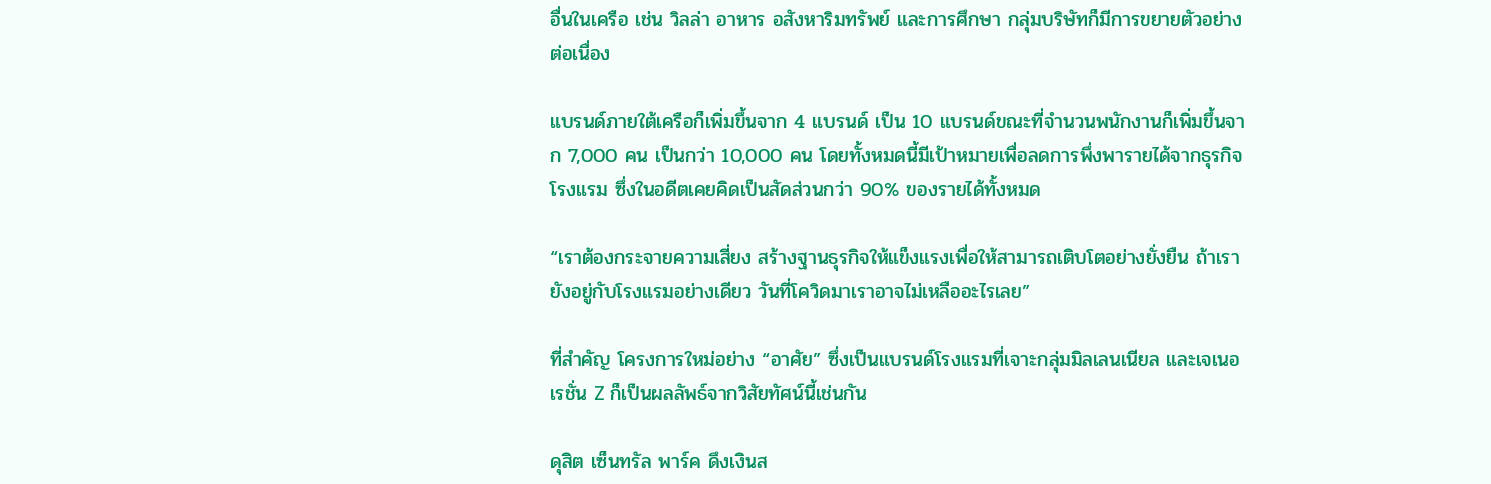อื่นในเครือ เช่น วิลล่า อาหาร อสังหาริมทรัพย์ และการศึกษา กลุ่มบริษัทก็มีการขยายตัวอย่างต่อเนื่อง

แบรนด์ภายใต้เครือก็เพิ่มขึ้นจาก 4 แบรนด์ เป็น 10 แบรนด์ขณะที่จำนวนพนักงานก็เพิ่มขึ้นจาก 7,000 คน เป็นกว่า 10,000 คน โดยทั้งหมดนี้มีเป้าหมายเพื่อลดการพึ่งพารายได้จากธุรกิจโรงแรม ซึ่งในอดีตเคยคิดเป็นสัดส่วนกว่า 90% ของรายได้ทั้งหมด

“เราต้องกระจายความเสี่ยง สร้างฐานธุรกิจให้แข็งแรงเพื่อให้สามารถเติบโตอย่างยั่งยืน ถ้าเรายังอยู่กับโรงแรมอย่างเดียว วันที่โควิดมาเราอาจไม่เหลืออะไรเลย”

ที่สำคัญ โครงการใหม่อย่าง “อาศัย” ซึ่งเป็นแบรนด์โรงแรมที่เจาะกลุ่มมิลเลนเนียล และเจเนอเรชั่น Z ก็เป็นผลลัพธ์จากวิสัยทัศน์นี้เช่นกัน

ดุสิต เซ็นทรัล พาร์ค ดึงเงินส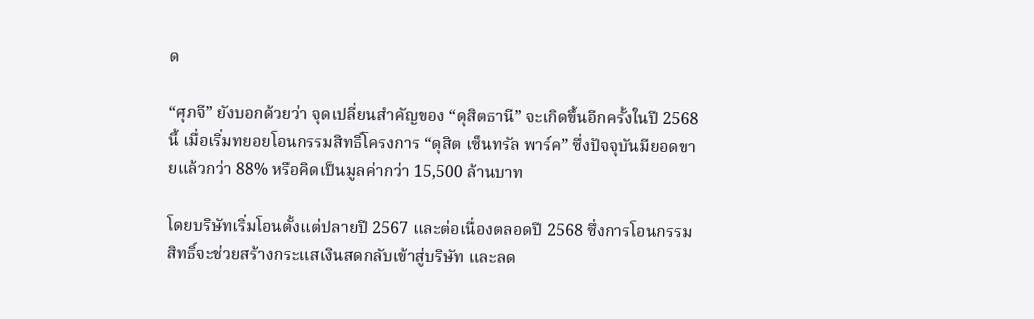ด

“ศุภจี” ยังบอกด้วยว่า จุดเปลี่ยนสำคัญของ “ดุสิตธานี” จะเกิดขึ้นอีกครั้งในปี 2568 นี้ เมื่อเริ่มทยอยโอนกรรมสิทธิ์โครงการ “ดุสิต เซ็นทรัล พาร์ค” ซึ่งปัจจุบันมียอดขายแล้วกว่า 88% หรือคิดเป็นมูลค่ากว่า 15,500 ล้านบาท

โดยบริษัทเริ่มโอนตั้งแต่ปลายปี 2567 และต่อเนื่องตลอดปี 2568 ซึ่งการโอนกรรมสิทธิ์จะช่วยสร้างกระแสเงินสดกลับเข้าสู่บริษัท และลด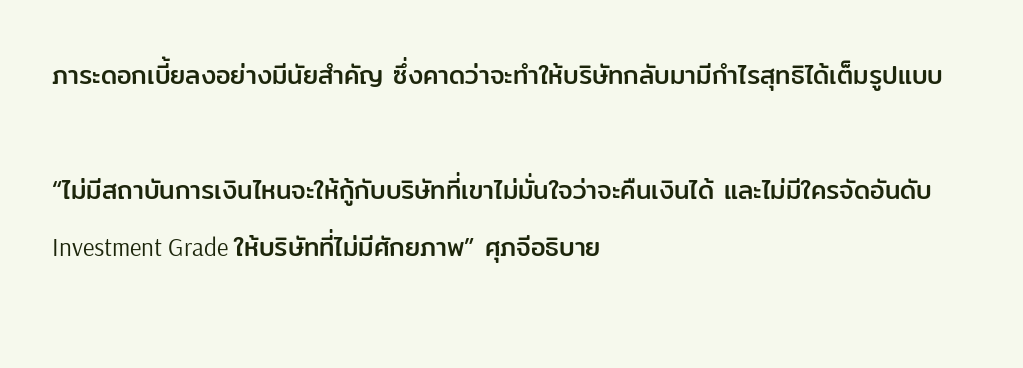ภาระดอกเบี้ยลงอย่างมีนัยสำคัญ ซึ่งคาดว่าจะทำให้บริษัทกลับมามีกำไรสุทธิได้เต็มรูปแบบ

“ไม่มีสถาบันการเงินไหนจะให้กู้กับบริษัทที่เขาไม่มั่นใจว่าจะคืนเงินได้ และไม่มีใครจัดอันดับ Investment Grade ให้บริษัทที่ไม่มีศักยภาพ” ศุภจีอธิบาย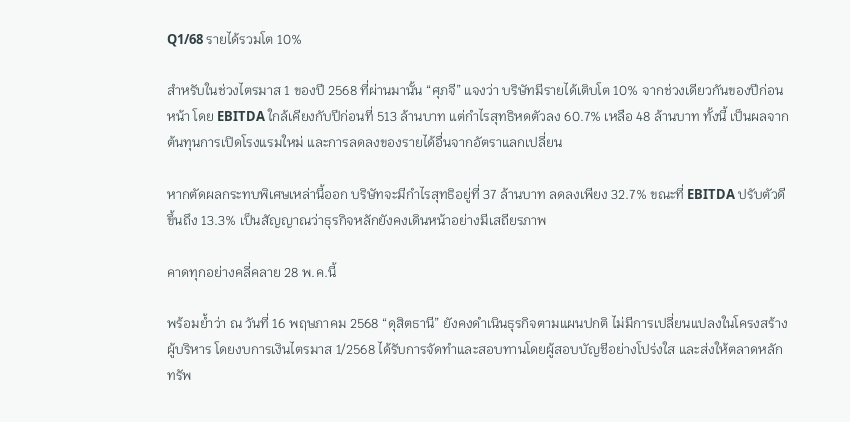Q1/68 รายได้รวมโต 10%

สำหรับในช่วงไตรมาส 1 ของปี 2568 ที่ผ่านมานั้น “ศุภจี” แจงว่า บริษัทมีรายได้เติบโต 10% จากช่วงเดียวกันของปีก่อนหน้า โดย EBITDA ใกล้เคียงกับปีก่อนที่ 513 ล้านบาท แต่กำไรสุทธิหดตัวลง 60.7% เหลือ 48 ล้านบาท ทั้งนี้ เป็นผลจากต้นทุนการเปิดโรงแรมใหม่ และการลดลงของรายได้อื่นจากอัตราแลกเปลี่ยน

หากตัดผลกระทบพิเศษเหล่านี้ออก บริษัทจะมีกำไรสุทธิอยู่ที่ 37 ล้านบาท ลดลงเพียง 32.7% ขณะที่ EBITDA ปรับตัวดีขึ้นถึง 13.3% เป็นสัญญาณว่าธุรกิจหลักยังคงเดินหน้าอย่างมีเสถียรภาพ

คาดทุกอย่างคลี่คลาย 28 พ.ค.นี้

พร้อมย้ำว่า ณ วันที่ 16 พฤษภาคม 2568 “ดุสิตธานี” ยังคงดำเนินธุรกิจตามแผนปกติ ไม่มีการเปลี่ยนแปลงในโครงสร้างผู้บริหาร โดยงบการเงินไตรมาส 1/2568 ได้รับการจัดทำและสอบทานโดยผู้สอบบัญชีอย่างโปร่งใส และส่งให้ตลาดหลักทรัพ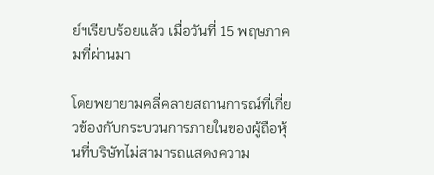ย์ฯเรียบร้อยแล้ว เมื่อวันที่ 15 พฤษภาคมที่ผ่านมา

โดยพยายามคลี่คลายสถานการณ์ที่เกี่ยวข้องกับกระบวนการภายในของผู้ถือหุ้นที่บริษัทไม่สามารถแสดงความ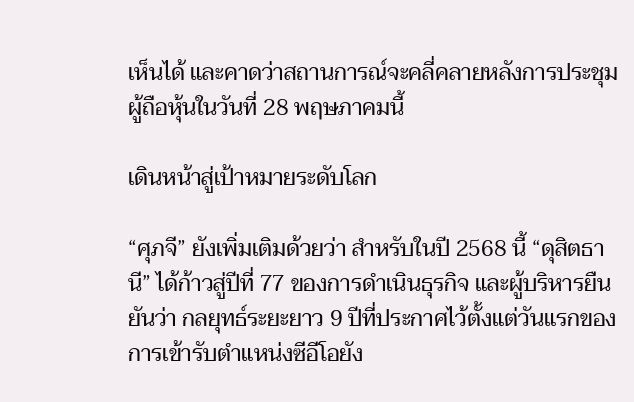เห็นได้ และคาดว่าสถานการณ์จะคลี่คลายหลังการประชุมผู้ถือหุ้นในวันที่ 28 พฤษภาคมนี้

เดินหน้าสู่เป้าหมายระดับโลก

“ศุภจี” ยังเพิ่มเติมด้วยว่า สำหรับในปี 2568 นี้ “ดุสิตธานี” ได้ก้าวสู่ปีที่ 77 ของการดำเนินธุรกิจ และผู้บริหารยืนยันว่า กลยุทธ์ระยะยาว 9 ปีที่ประกาศไว้ตั้งแต่วันแรกของการเข้ารับตำแหน่งซีอีโอยัง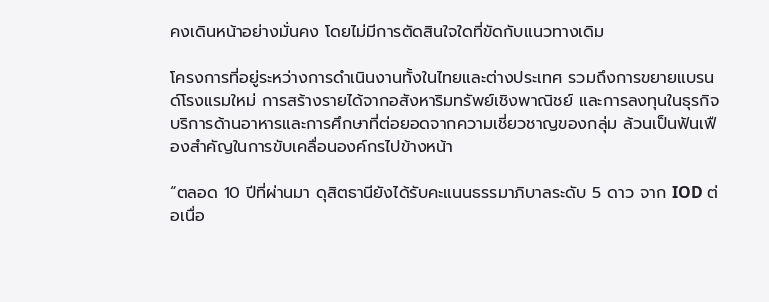คงเดินหน้าอย่างมั่นคง โดยไม่มีการตัดสินใจใดที่ขัดกับแนวทางเดิม

โครงการที่อยู่ระหว่างการดำเนินงานทั้งในไทยและต่างประเทศ รวมถึงการขยายแบรนด์โรงแรมใหม่ การสร้างรายได้จากอสังหาริมทรัพย์เชิงพาณิชย์ และการลงทุนในธุรกิจบริการด้านอาหารและการศึกษาที่ต่อยอดจากความเชี่ยวชาญของกลุ่ม ล้วนเป็นฟันเฟืองสำคัญในการขับเคลื่อนองค์กรไปข้างหน้า

“ตลอด 10 ปีที่ผ่านมา ดุสิตธานียังได้รับคะแนนธรรมาภิบาลระดับ 5 ดาว จาก IOD ต่อเนื่อ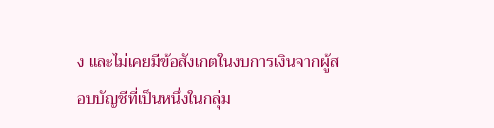ง และไม่เคยมีข้อสังเกตในงบการเงินจากผู้สอบบัญชีที่เป็นหนึ่งในกลุ่ม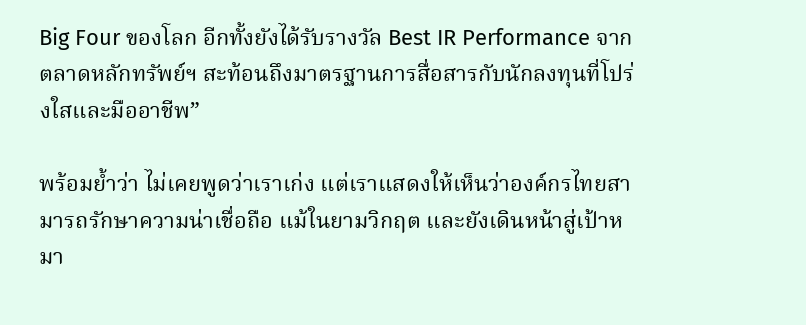Big Four ของโลก อีกทั้งยังได้รับรางวัล Best IR Performance จากตลาดหลักทรัพย์ฯ สะท้อนถึงมาตรฐานการสื่อสารกับนักลงทุนที่โปร่งใสและมืออาชีพ”

พร้อมย้ำว่า ไม่เคยพูดว่าเราเก่ง แต่เราแสดงให้เห็นว่าองค์กรไทยสามารถรักษาความน่าเชื่อถือ แม้ในยามวิกฤต และยังเดินหน้าสู่เป้าหมา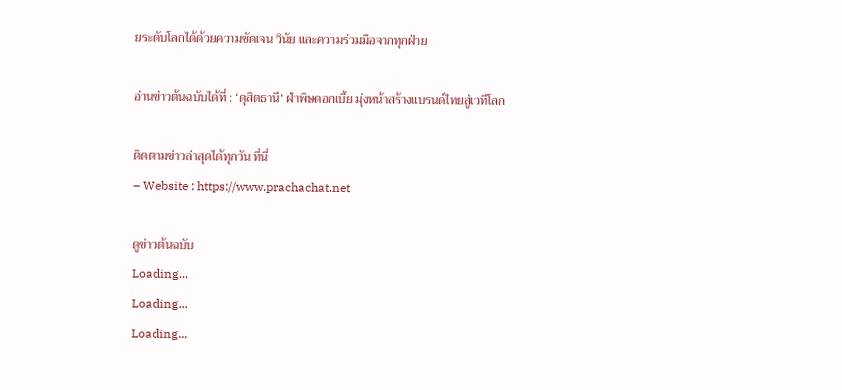ยระดับโลกได้ด้วยความชัดเจน วินัย และความร่วมมือจากทุกฝ่าย

อ่านข่าวต้นฉบับได้ที่ : ‘ดุสิตธานี’ ฝ่าพิษดอกเบี้ย มุ่งหน้าสร้างแบรนด์ไทยสู่เวทีโลก

ติดตามข่าวล่าสุดได้ทุกวัน ที่นี่
– Website : https://www.prachachat.net

ดูข่าวต้นฉบับ
Loading...
Loading...
Loading...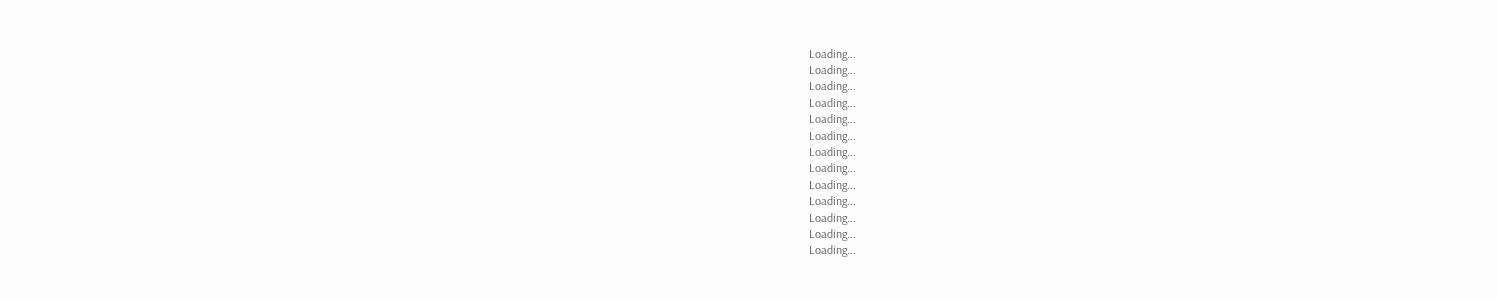Loading...
Loading...
Loading...
Loading...
Loading...
Loading...
Loading...
Loading...
Loading...
Loading...
Loading...
Loading...
Loading...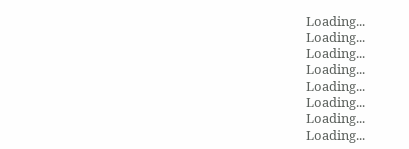Loading...
Loading...
Loading...
Loading...
Loading...
Loading...
Loading...
Loading...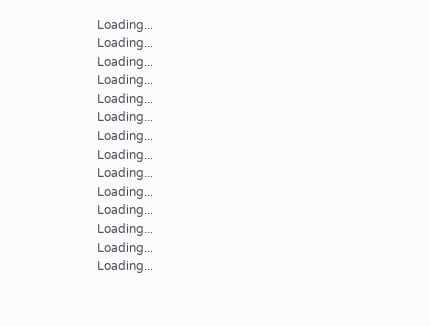Loading...
Loading...
Loading...
Loading...
Loading...
Loading...
Loading...
Loading...
Loading...
Loading...
Loading...
Loading...
Loading...
Loading...